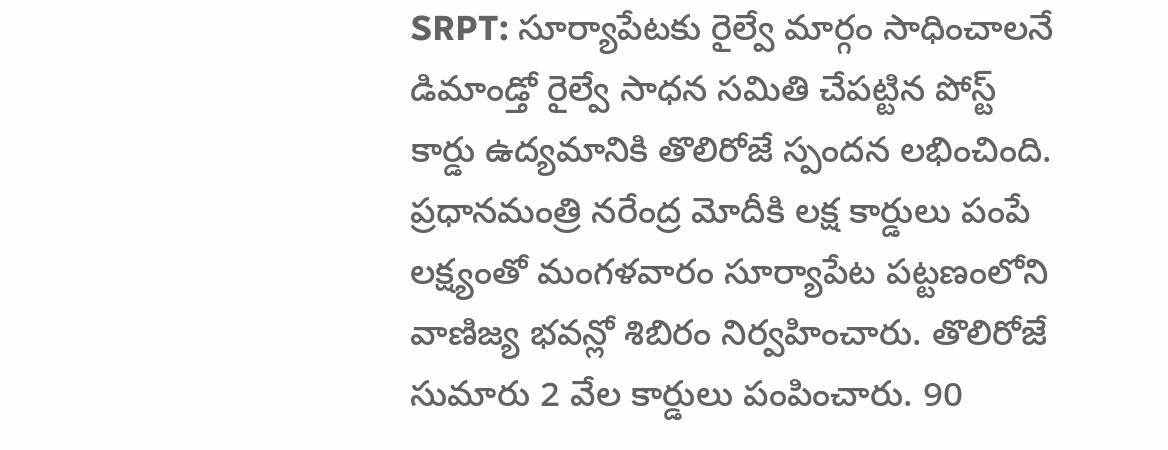SRPT: సూర్యాపేటకు రైల్వే మార్గం సాధించాలనే డిమాండ్తో రైల్వే సాధన సమితి చేపట్టిన పోస్ట్ కార్డు ఉద్యమానికి తొలిరోజే స్పందన లభించింది. ప్రధానమంత్రి నరేంద్ర మోదీకి లక్ష కార్డులు పంపే లక్ష్యంతో మంగళవారం సూర్యాపేట పట్టణంలోని వాణిజ్య భవన్లో శిబిరం నిర్వహించారు. తొలిరోజే సుమారు 2 వేల కార్డులు పంపించారు. 90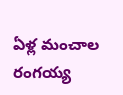ఏళ్ల మంచాల రంగయ్య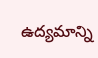ఉద్యమాన్ని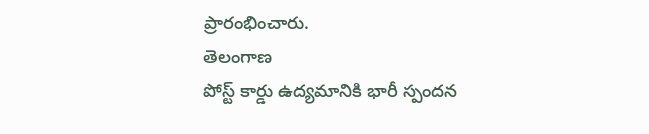ప్రారంభించారు.
తెలంగాణ
పోస్ట్ కార్డు ఉద్యమానికి భారీ స్పందన